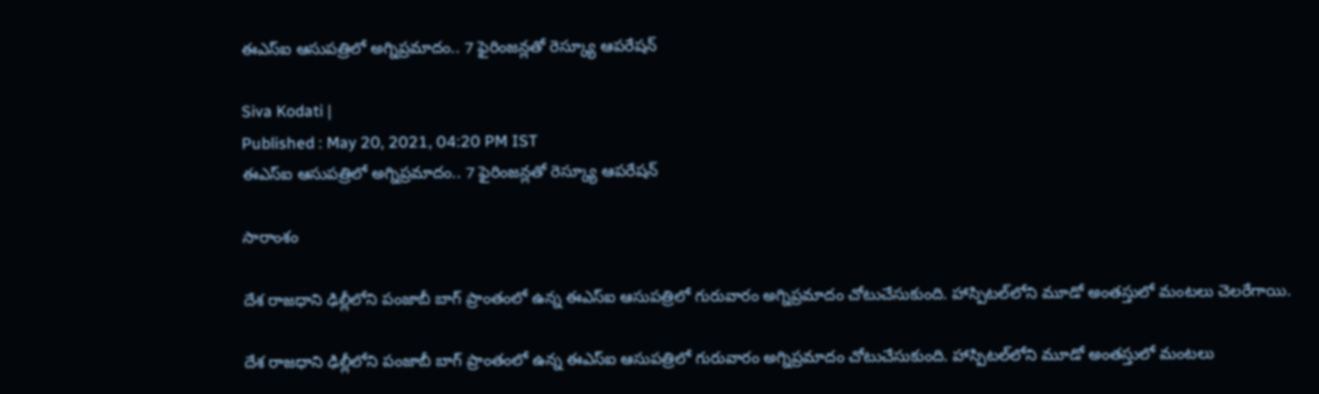ఈఎస్ఐ ఆసుపత్రిలో అగ్నిప్రమాదం.. 7 ఫైరింజన్లతో రెస్క్యూ ఆపరేషన్

Siva Kodati |
Published : May 20, 2021, 04:20 PM IST
ఈఎస్ఐ ఆసుపత్రిలో అగ్నిప్రమాదం.. 7 ఫైరింజన్లతో రెస్క్యూ ఆపరేషన్

సారాంశం

దేశ రాజధాని ఢిల్లీలోని పంజాబీ బాగ్ ప్రాంతంలో ఉన్న ఈఎస్‌ఐ ఆసుపత్రిలో గురువారం అగ్నిప్రమాదం చోటుచేసుకుంది. హాస్పిటల్‌లోని మూడో అంతస్తులో మంటలు చెలరేగాయి.

దేశ రాజధాని ఢిల్లీలోని పంజాబీ బాగ్ ప్రాంతంలో ఉన్న ఈఎస్‌ఐ ఆసుపత్రిలో గురువారం అగ్నిప్రమాదం చోటుచేసుకుంది. హాస్పిటల్‌లోని మూడో అంతస్తులో మంటలు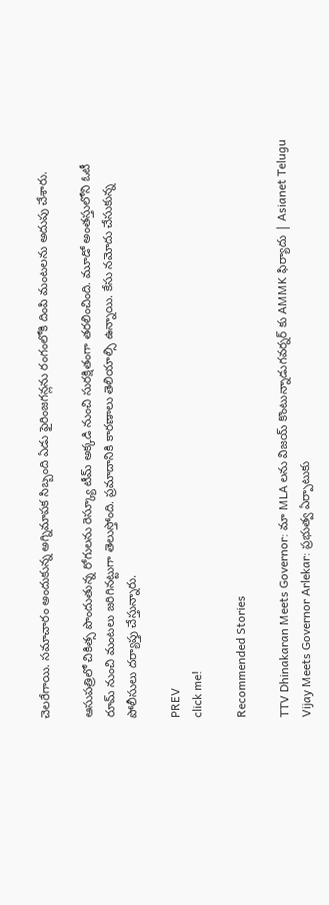చెలరేగాయి. సమాచారం అందుకున్న అగ్నిమాపక సిబ్బంది ఏడు ఫైరింజగన్లను రంగంలోకి దింపి మంటలను అదుపు చేశారు.

ఆసుపత్రిలో చికిత్స పొందుతున్న రోగులను రెస్క్యూ టీమ్ అక్కడి నుంచి సురక్షితంగా తరలించింది. మూడో అంతస్తులోని ఓటీ రూమ్ నుంచి మంటలు జరిగినట్టుగా తెలుస్తోంది. ప్రమాదానికి కారణాలు తెలియాల్సి ఉన్నాయి. కేసు నమోదు చేసుకున్న పోలీసులు దర్యాప్తు చేస్తున్నారు.

PREV
click me!

Recommended Stories

TTV Dhinakaran Meets Governor: మా MLA లను విజయ్ కొంటున్నాడుగవర్నర్ కు AMMK ఫిర్యాదు | Asianet Telugu
Vijay Meets Governor Arlekar: ప్రభుత్వ ఏర్పాటుకు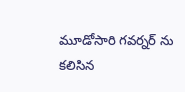మూడోసారి గవర్నర్ ను కలిసిన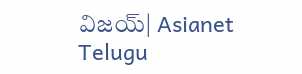విజయ్| Asianet Telugu